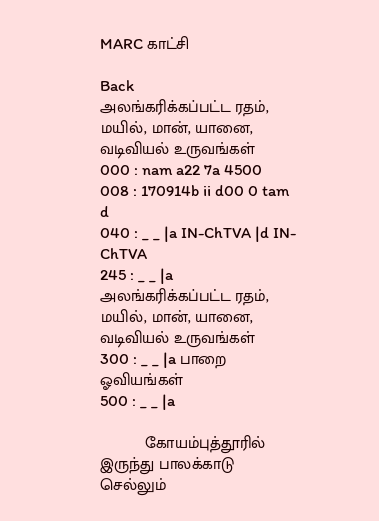MARC காட்சி

Back
அலங்கரிக்கப்பட்ட ரதம், மயில், மான், யானை, வடிவியல் உருவங்கள்
000 : nam a22 7a 4500
008 : 170914b ii d00 0 tam d
040 : _ _ |a IN-ChTVA |d IN-ChTVA
245 : _ _ |a அலங்கரிக்கப்பட்ட ரதம், மயில், மான், யானை, வடிவியல் உருவங்கள்
300 : _ _ |a பாறை ஓவியங்கள்
500 : _ _ |a

          கோயம்புத்தூரில் இருந்து பாலக்காடு செல்லும்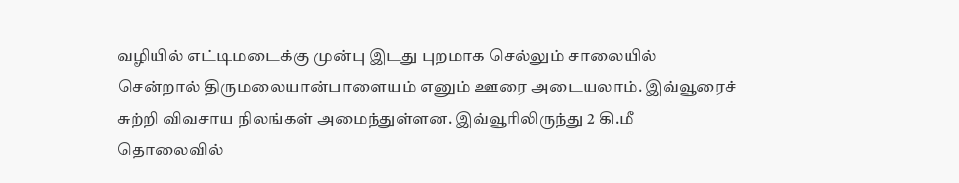வழியில் எட்டிமடைக்கு முன்பு இடது புறமாக செல்லும் சாலையில் சென்றால் திருமலையான்பாளையம் எனும் ஊரை அடையலாம். இவ்வூரைச் சுற்றி விவசாய நிலங்கள் அமைந்துள்ளன. இவ்வூரிலிருந்து 2 கி.மீ தொலைவில்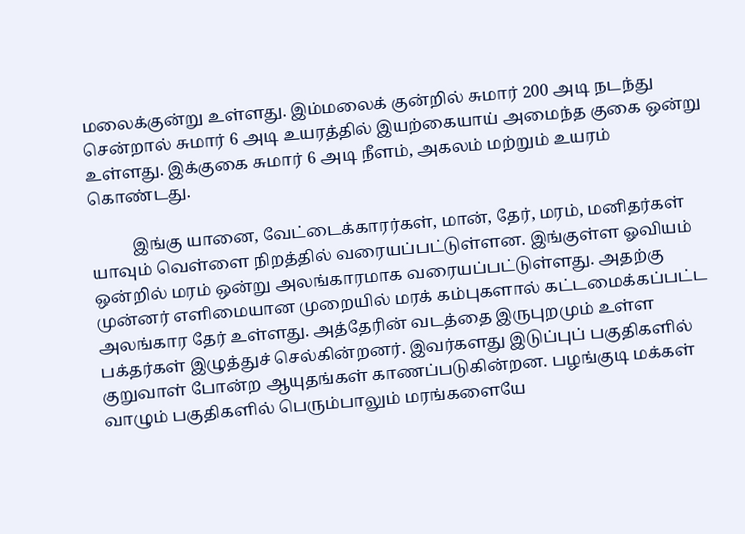மலைக்குன்று உள்ளது. இம்மலைக் குன்றில் சுமார் 200 அடி நடந்து சென்றால் சுமார் 6 அடி உயரத்தில் இயற்கையாய் அமைந்த குகை ஒன்று உள்ளது. இக்குகை சுமார் 6 அடி நீளம், அகலம் மற்றும் உயரம் கொண்டது.

          இங்கு யானை, வேட்டைக்காரர்கள், மான், தேர், மரம், மனிதர்கள் யாவும் வெள்ளை நிறத்தில் வரையப்பட்டுள்ளன. இங்குள்ள ஓவியம் ஒன்றில் மரம் ஒன்று அலங்காரமாக வரையப்பட்டுள்ளது. அதற்கு முன்னர் எளிமையான முறையில் மரக் கம்புகளால் கட்டமைக்கப்பட்ட அலங்கார தேர் உள்ளது. அத்தேரின் வடத்தை இருபுறமும் உள்ள பக்தர்கள் இழுத்துச் செல்கின்றனர். இவர்களது இடுப்புப் பகுதிகளில் குறுவாள் போன்ற ஆயுதங்கள் காணப்படுகின்றன. பழங்குடி மக்கள் வாழும் பகுதிகளில் பெரும்பாலும் மரங்களையே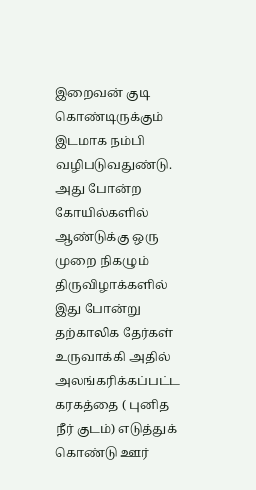இறைவன் குடி கொண்டிருக்கும் இடமாக நம்பி வழிபடுவதுண்டு. அது போன்ற கோயில்களில் ஆண்டுக்கு ஒரு முறை நிகழும் திருவிழாக்களில் இது போன்று தற்காலிக தேர்கள் உருவாக்கி அதில் அலங்கரிக்கப்பட்ட கரகத்தை ( புனித நீர் குடம்) எடுத்துக் கொண்டு ஊர்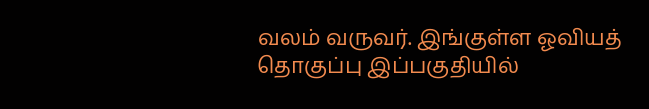வலம் வருவர். இங்குள்ள ஓவியத் தொகுப்பு இப்பகுதியில்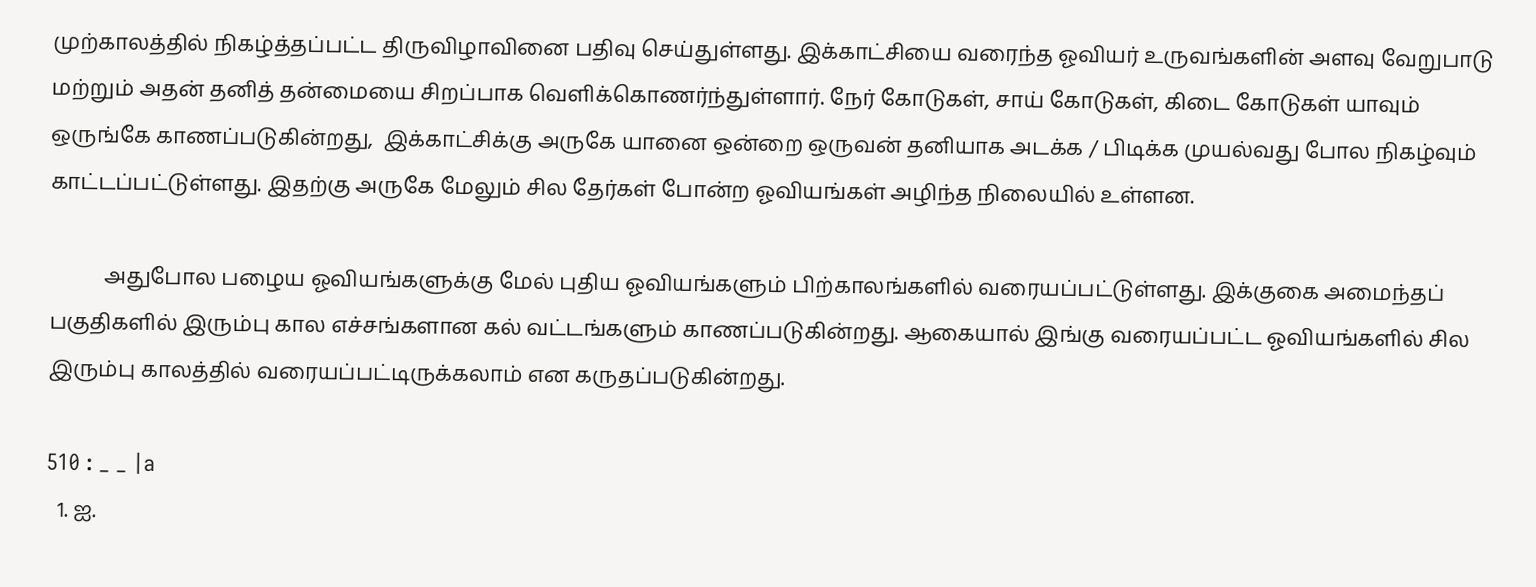முற்காலத்தில் நிகழ்த்தப்பட்ட திருவிழாவினை பதிவு செய்துள்ளது. இக்காட்சியை வரைந்த ஓவியர் உருவங்களின் அளவு வேறுபாடு மற்றும் அதன் தனித் தன்மையை சிறப்பாக வெளிக்கொணர்ந்துள்ளார். நேர் கோடுகள், சாய் கோடுகள், கிடை கோடுகள் யாவும் ஒருங்கே காணப்படுகின்றது,  இக்காட்சிக்கு அருகே யானை ஒன்றை ஒருவன் தனியாக அடக்க / பிடிக்க முயல்வது போல நிகழ்வும் காட்டப்பட்டுள்ளது. இதற்கு அருகே மேலும் சில தேர்கள் போன்ற ஓவியங்கள் அழிந்த நிலையில் உள்ளன.

          அதுபோல பழைய ஓவியங்களுக்கு மேல் புதிய ஓவியங்களும் பிற்காலங்களில் வரையப்பட்டுள்ளது. இக்குகை அமைந்தப் பகுதிகளில் இரும்பு கால எச்சங்களான கல் வட்டங்களும் காணப்படுகின்றது. ஆகையால் இங்கு வரையப்பட்ட ஓவியங்களில் சில  இரும்பு காலத்தில் வரையப்பட்டிருக்கலாம் என கருதப்படுகின்றது.

510 : _ _ |a
  1. ஐ.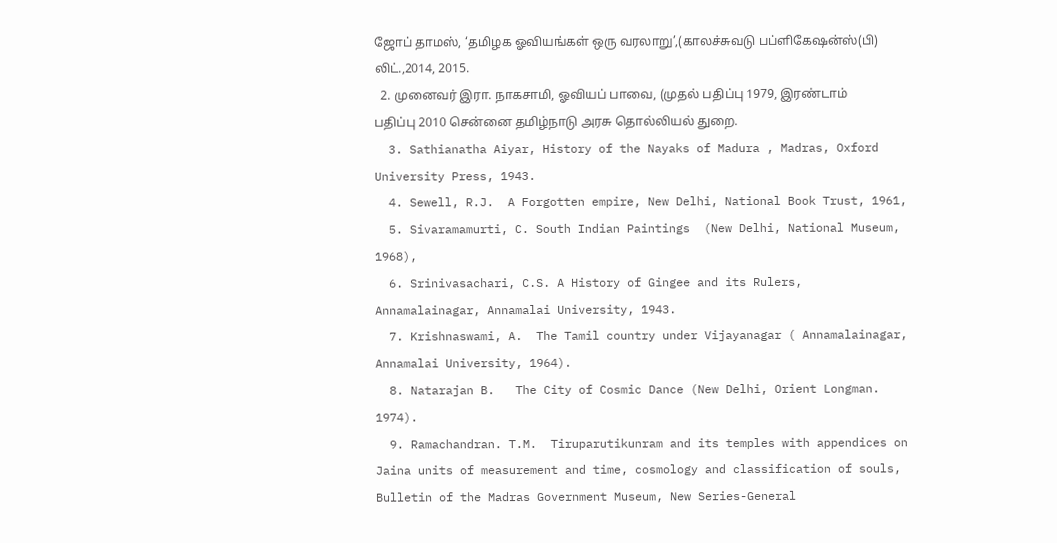ஜோப் தாமஸ், ‘தமிழக ஓவியங்கள் ஒரு வரலாறு’,(காலச்சுவடு பப்ளிகேஷன்ஸ்(பி) லிட்.,2014, 2015.
  2. முனைவர் இரா. நாகசாமி, ஓவியப் பாவை, (முதல் பதிப்பு 1979, இரண்டாம் பதிப்பு 2010 சென்னை தமிழ்நாடு அரசு தொல்லியல் துறை.
  3. Sathianatha Aiyar, History of the Nayaks of Madura , Madras, Oxford University Press, 1943.
  4. Sewell, R.J.  A Forgotten empire, New Delhi, National Book Trust, 1961,
  5. Sivaramamurti, C. South Indian Paintings  (New Delhi, National Museum, 1968),
  6. Srinivasachari, C.S. A History of Gingee and its Rulers, Annamalainagar, Annamalai University, 1943.
  7. Krishnaswami, A.  The Tamil country under Vijayanagar ( Annamalainagar, Annamalai University, 1964).
  8. Natarajan B.   The City of Cosmic Dance (New Delhi, Orient Longman. 1974).
  9. Ramachandran. T.M.  Tiruparutikunram and its temples with appendices on Jaina units of measurement and time, cosmology and classification of souls, Bulletin of the Madras Government Museum, New Series-General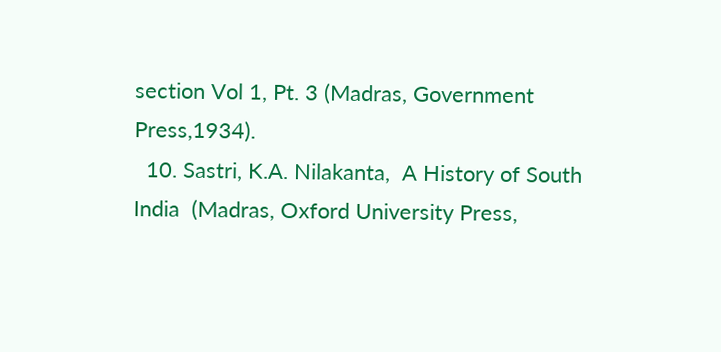section Vol 1, Pt. 3 (Madras, Government Press,1934).
  10. Sastri, K.A. Nilakanta,  A History of South India  (Madras, Oxford University Press,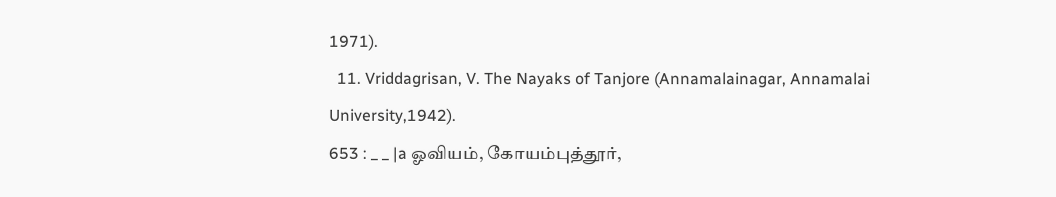1971).
  11. Vriddagrisan, V. The Nayaks of Tanjore (Annamalainagar, Annamalai University,1942).
653 : _ _ |a ஓவியம், கோயம்புத்தூர்,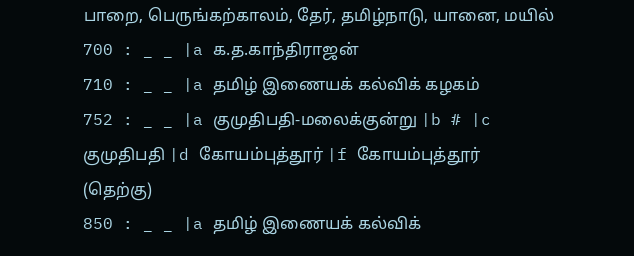பாறை, பெருங்கற்காலம், தேர், தமிழ்நாடு, யானை, மயில்
700 : _ _ |a க.த.காந்திராஜன்
710 : _ _ |a தமிழ் இணையக் கல்விக் கழகம்
752 : _ _ |a குமுதிபதி-மலைக்குன்று |b # |c குமுதிபதி |d கோயம்புத்தூர் |f கோயம்புத்தூர் (தெற்கு)
850 : _ _ |a தமிழ் இணையக் கல்விக்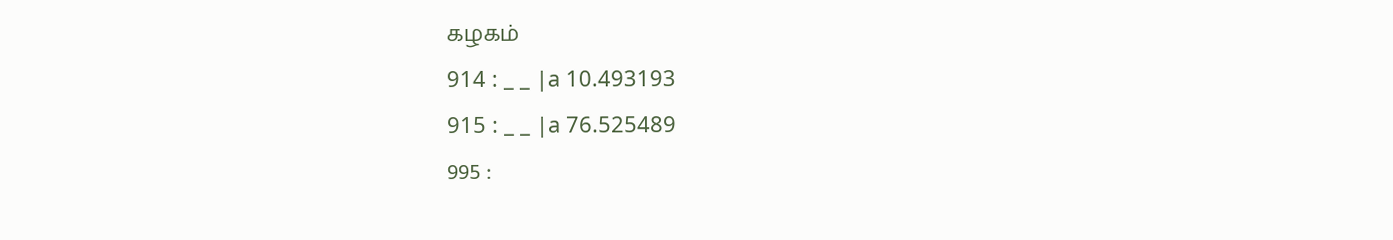கழகம்
914 : _ _ |a 10.493193
915 : _ _ |a 76.525489
995 :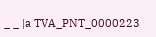_ _ |a TVA_PNT_0000223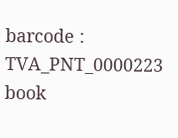barcode : TVA_PNT_0000223
book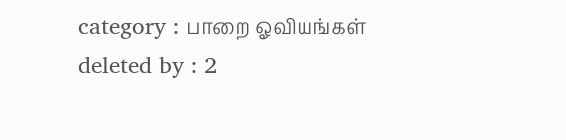category : பாறை ஓவியங்கள்
deleted by : 2